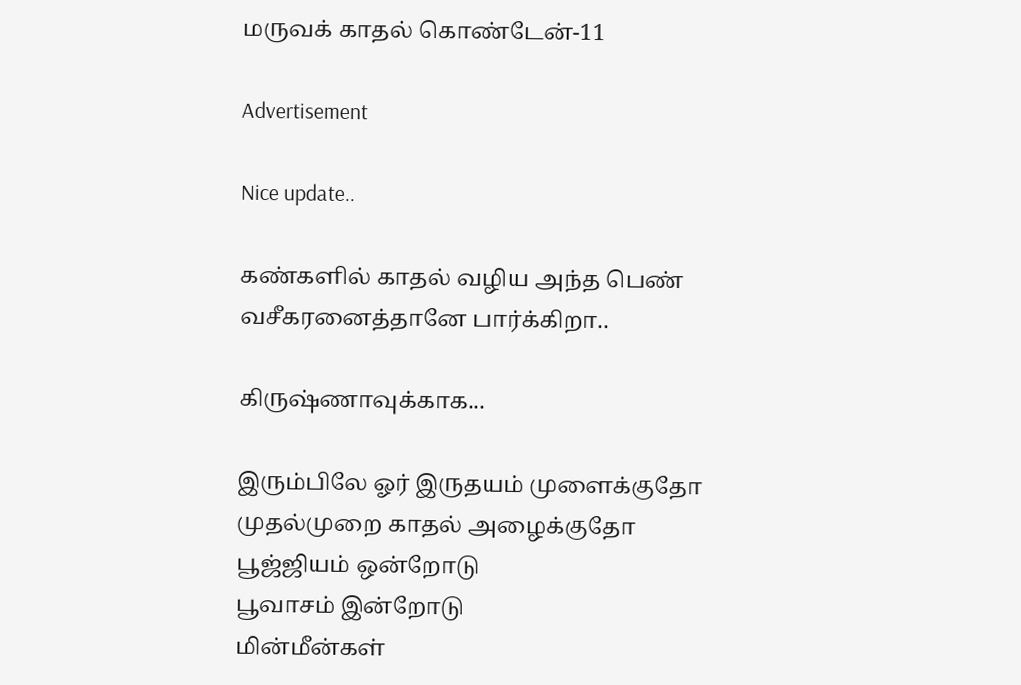மருவக் காதல் கொண்டேன்-11

Advertisement

Nice update..

கண்களில் காதல் வழிய அந்த பெண் வசீகரனைத்தானே பார்க்கிறா..

கிருஷ்ணாவுக்காக...

இரும்பிலே ஓர் இருதயம் முளைக்குதோ
முதல்முறை காதல் அழைக்குதோ
பூஜ்ஜியம் ஒன்றோடு
பூவாசம் இன்றோடு
மின்மீன்கள்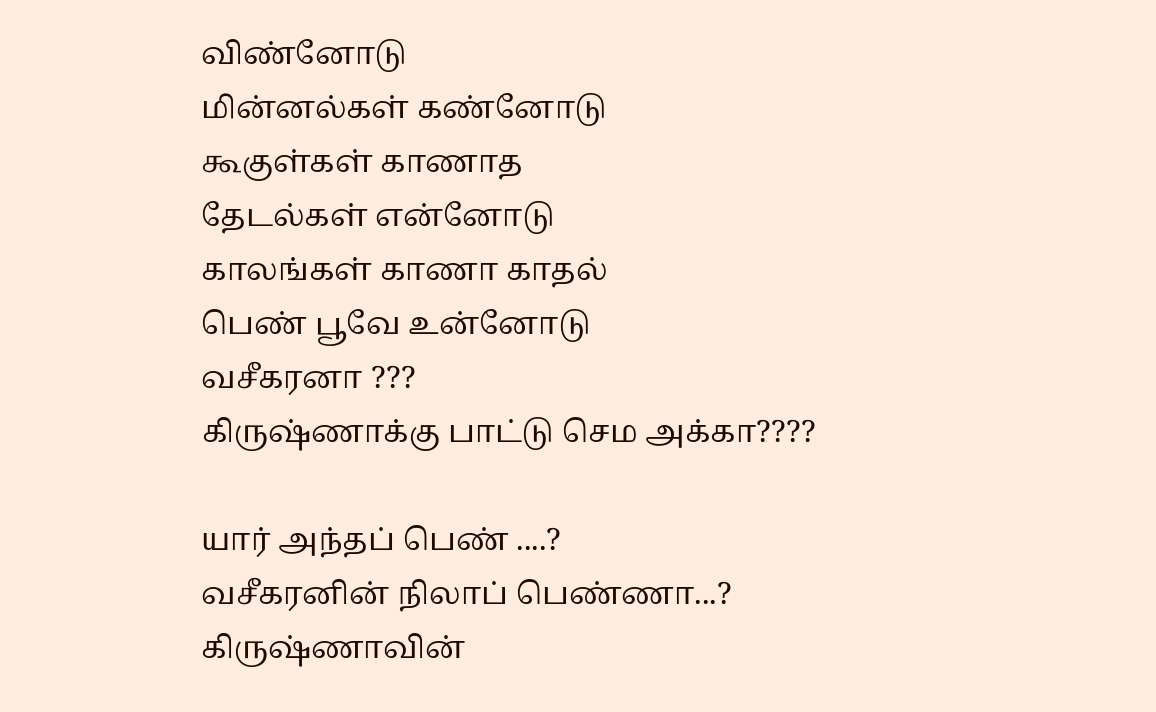விண்னோடு
மின்னல்கள் கண்னோடு
கூகுள்கள் காணாத
தேடல்கள் என்னோடு
காலங்கள் காணா காதல்
பெண் பூவே உன்னோடு
வசீகரனா ???
கிருஷ்ணாக்கு பாட்டு செம அக்கா????

யார் அந்தப் பெண் ....?
வசீகரனின் நிலாப் பெண்ணா...?
கிருஷ்ணாவின்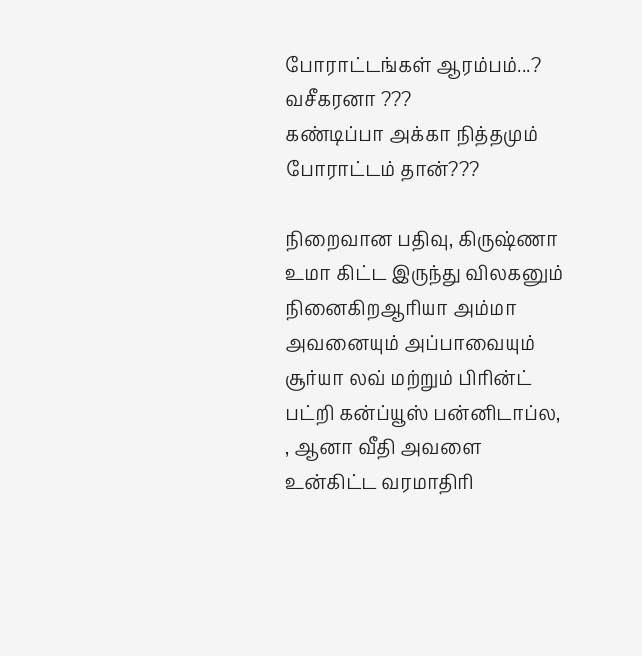போராட்டங்கள் ஆரம்பம்...?
வசீகரனா ???
கண்டிப்பா அக்கா நித்தமும் போராட்டம் தான்???

நிறைவான பதிவு, கிருஷ்ணா உமா கிட்ட இருந்து விலகனும் நினைகிறஆரியா அம்மா அவனையும் அப்பாவையும் சூர்யா லவ் மற்றும் பிரின்ட் பட்றி கன்ப்யூஸ் பன்னிடாப்ல,
, ஆனா வீதி அவளை உன்கிட்ட வரமாதிரி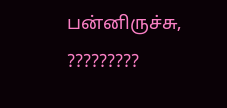பன்னிருச்சு, ?????????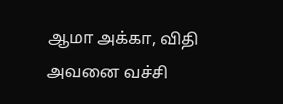ஆமா அக்கா, விதி அவனை வச்சி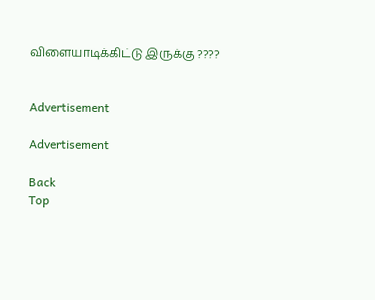விளையாடிக்கிட்டு இருக்கு ????


Advertisement

Advertisement

Back
Top